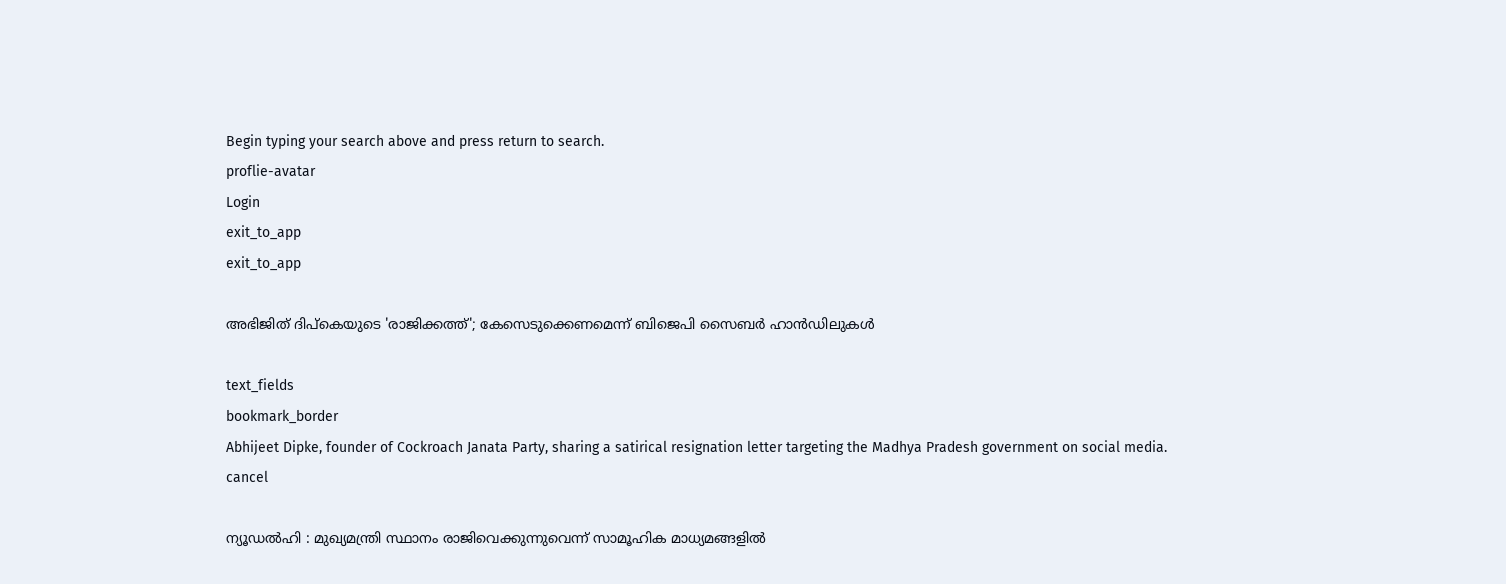Begin typing your search above and press return to search.
proflie-avatar
Login
exit_to_app
exit_to_app

അഭിജിത് ദിപ്കെയുടെ 'രാജിക്കത്ത്'; കേസെടുക്കെണമെന്ന് ബിജെപി സൈബർ ഹാൻഡിലുകൾ

text_fields
bookmark_border
Abhijeet Dipke, founder of Cockroach Janata Party, sharing a satirical resignation letter targeting the Madhya Pradesh government on social media.
cancel

ന്യൂഡൽഹി : മുഖ്യമന്ത്രി സ്ഥാനം രാജിവെക്കുന്നുവെന്ന് സാമൂഹിക മാധ്യമങ്ങളിൽ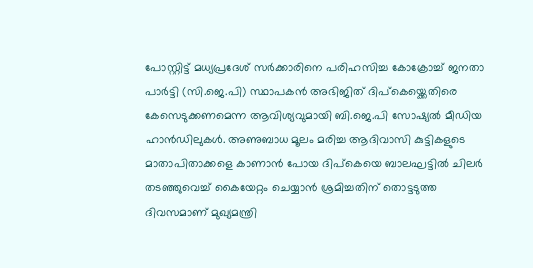പോസ്റ്റിട്ട് മധ്യപ്രദേശ് സർക്കാരിനെ പരിഹസിച്ച കോക്രോച്ച് ജനതാ പാർട്ടി (സി.ജെ.പി) സ്ഥാപകൻ അഭിജിത് ദിപ്കെയ്ക്കെതിരെ കേസെടുക്കണമെന്ന ആവിശ്യവുമായി ബി.ജെ.പി സോഷ്യൽ മീഡിയ ഹാൻഡിലുകൾ. അണുബാധ മൂലം മരിച്ച ആദിവാസി കുട്ടികളുടെ മാതാപിതാക്കളെ കാണാൻ പോയ ദിപ്കെയെ ബാലഘട്ടിൽ ചിലർ തടഞ്ഞുവെച്ച് കൈയേറ്റം ചെയ്യാൻ ശ്രമിച്ചതിന് തൊട്ടടുത്ത ദിവസമാണ് മുഖ്യമന്ത്രി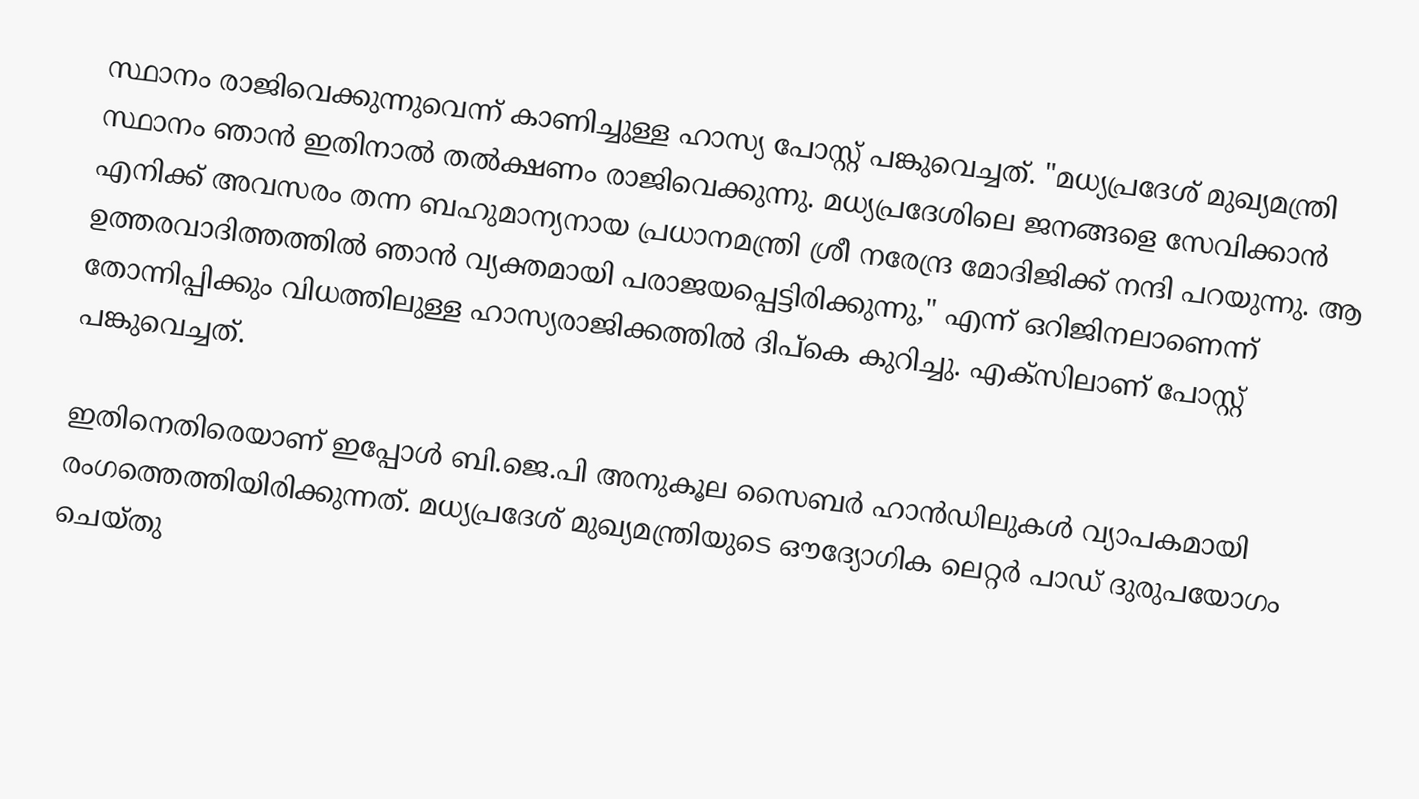സ്ഥാനം രാജിവെക്കുന്നുവെന്ന് കാണിച്ചുള്ള ഹാസ്യ പോസ്റ്റ് പങ്കുവെച്ചത്. "മധ്യപ്രദേശ് മുഖ്യമന്ത്രി സ്ഥാനം ഞാൻ ഇതിനാൽ തൽക്ഷണം രാജിവെക്കുന്നു. മധ്യപ്രദേശിലെ ജനങ്ങളെ സേവിക്കാൻ എനിക്ക് അവസരം തന്ന ബഹുമാന്യനായ പ്രധാനമന്ത്രി ശ്രീ നരേന്ദ്ര മോദിജിക്ക് നന്ദി പറയുന്നു. ആ ഉത്തരവാദിത്തത്തിൽ ഞാൻ വ്യക്തമായി പരാജയപ്പെട്ടിരിക്കുന്നു," എന്ന് ഒറിജിനലാണെന്ന് തോന്നിപ്പിക്കും വിധത്തിലുള്ള ഹാസ്യരാജിക്കത്തിൽ ദിപ്കെ കുറിച്ചു. എക്സിലാണ് പോസ്റ്റ് പങ്കുവെച്ചത്.

ഇതിനെതിരെയാണ് ഇപ്പോൾ ബി.ജെ.പി അനുകൂല സൈബർ ഹാൻഡിലുകൾ വ്യാപകമായി രംഗത്തെത്തിയിരിക്കുന്നത്. മധ്യപ്രദേശ് മുഖ്യമന്ത്രിയുടെ ഔദ്യോഗിക ലെറ്റർ പാഡ് ദുരുപയോഗം ചെയ്തു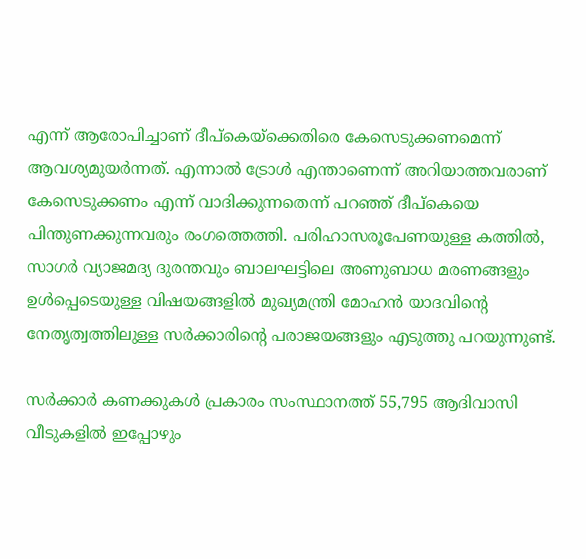എന്ന് ആരോപിച്ചാണ് ദീപ്‌കെയ്‌ക്കെതിരെ കേസെടുക്കണമെന്ന് ആവശ്യമുയർന്നത്. എന്നാൽ ട്രോൾ എന്താണെന്ന് അറിയാത്തവരാണ് കേസെടുക്കണം എന്ന് വാദിക്കുന്നതെന്ന് പറഞ്ഞ് ദീപ്കെയെ പിന്തുണക്കുന്നവരും രംഗത്തെത്തി. പരിഹാസരൂപേണയുള്ള കത്തിൽ, സാഗർ വ്യാജമദ്യ ദുരന്തവും ബാലഘട്ടിലെ അണുബാധ മരണങ്ങളും ഉൾപ്പെടെയുള്ള വിഷയങ്ങളിൽ മുഖ്യമന്ത്രി മോഹൻ യാദവിന്റെ നേതൃത്വത്തിലുള്ള സർക്കാരിന്റെ പരാജയങ്ങളും എടുത്തു പറയുന്നുണ്ട്.

സർക്കാർ കണക്കുകൾ പ്രകാരം സംസ്ഥാനത്ത് 55,795 ആദിവാസി വീടുകളിൽ ഇപ്പോഴും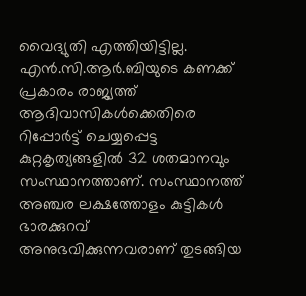വൈദ്യുതി എത്തിയിട്ടില്ല. എൻ.സി.ആർ.ബിയുടെ കണക്ക് പ്രകാരം രാജ്യത്ത് ആദിവാസികൾക്കെതിരെ റിപ്പോർട്ട് ചെയ്യപ്പെട്ട കുറ്റകൃത്യങ്ങളിൽ 32 ശതമാനവും സംസ്ഥാനത്താണ്. സംസ്ഥാനത്ത് അഞ്ചര ലക്ഷത്തോളം കുട്ടികൾ ഭാരക്കുറവ് അനുഭവിക്കുന്നവരാണ് തുടങ്ങിയ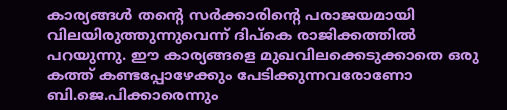കാര്യങ്ങൾ തന്റെ സർക്കാരിന്റെ പരാജയമായി വിലയിരുത്തുന്നുവെന്ന് ദിപ്കെ രാജിക്കത്തിൽ പറയുന്നു. ഈ കാര്യങ്ങളെ മുഖവിലക്കെടുക്കാതെ ഒരു കത്ത് കണ്ടപ്പോഴേക്കും പേടിക്കുന്നവരോണോ ബി.ജെ.പിക്കാരെന്നും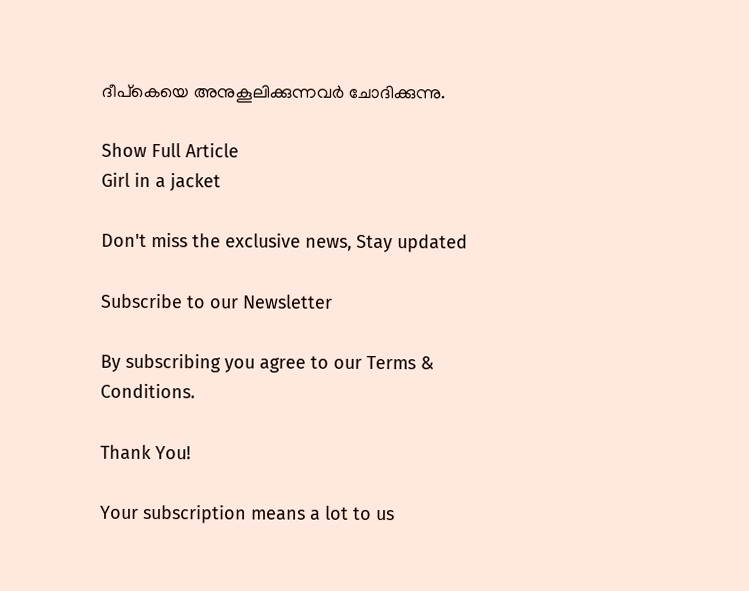ദീപ്കെയെ അനുകൂലിക്കുന്നവർ ചോദിക്കുന്നു.

Show Full Article
Girl in a jacket

Don't miss the exclusive news, Stay updated

Subscribe to our Newsletter

By subscribing you agree to our Terms & Conditions.

Thank You!

Your subscription means a lot to us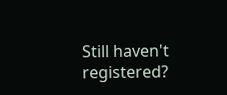Still haven't registered?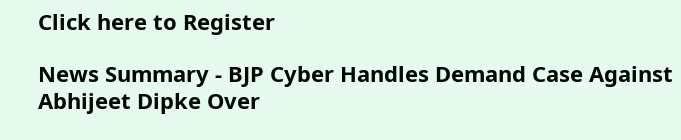Click here to Register

News Summary - BJP Cyber Handles Demand Case Against Abhijeet Dipke Over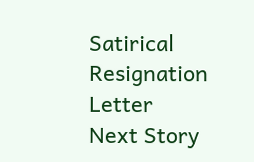Satirical Resignation Letter
Next Story